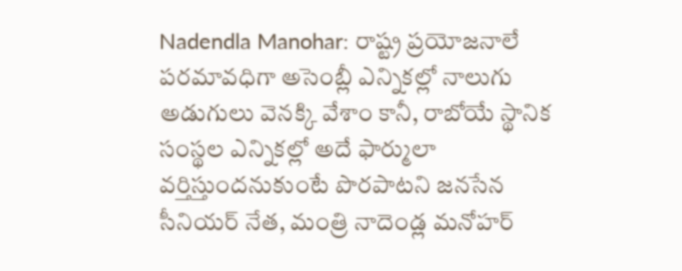Nadendla Manohar: రాష్ట్ర ప్రయోజనాలే పరమావధిగా అసెంబ్లీ ఎన్నికల్లో నాలుగు అడుగులు వెనక్కి వేశాం కానీ, రాబోయే స్థానిక సంస్థల ఎన్నికల్లో అదే ఫార్ములా వర్తిస్తుందనుకుంటే పొరపాటని జనసేన సీనియర్ నేత, మంత్రి నాదెండ్ల మనోహర్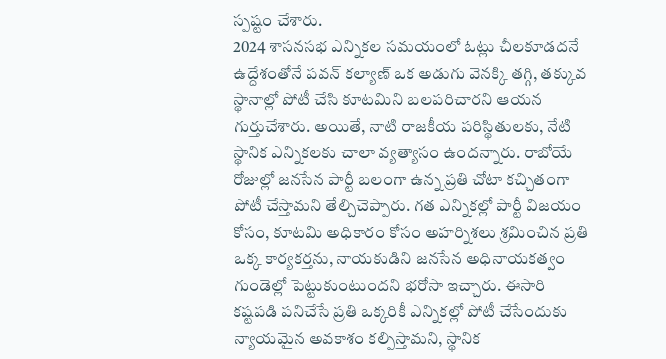స్పష్టం చేశారు.
2024 శాసనసభ ఎన్నికల సమయంలో ఓట్లు చీలకూడదనే ఉద్దేశంతోనే పవన్ కల్యాణ్ ఒక అడుగు వెనక్కి తగ్గి, తక్కువ స్థానాల్లో పోటీ చేసి కూటమిని బలపరిచారని ఆయన గుర్తుచేశారు. అయితే, నాటి రాజకీయ పరిస్థితులకు, నేటి స్థానిక ఎన్నికలకు చాలా వ్యత్యాసం ఉందన్నారు. రాబోయే రోజుల్లో జనసేన పార్టీ బలంగా ఉన్న ప్రతి చోటా కచ్చితంగా పోటీ చేస్తామని తేల్చిచెప్పారు. గత ఎన్నికల్లో పార్టీ విజయం కోసం, కూటమి అధికారం కోసం అహర్నిశలు శ్రమించిన ప్రతి ఒక్క కార్యకర్తను, నాయకుడిని జనసేన అధినాయకత్వం గుండెల్లో పెట్టుకుంటుందని భరోసా ఇచ్చారు. ఈసారి కష్టపడి పనిచేసే ప్రతి ఒక్కరికీ ఎన్నికల్లో పోటీ చేసేందుకు న్యాయమైన అవకాశం కల్పిస్తామని, స్థానిక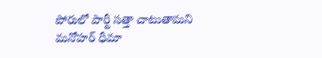పోరులో పార్టీ సత్తా చాటుతామని మనోహర్ ధీమా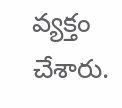వ్యక్తం చేశారు.